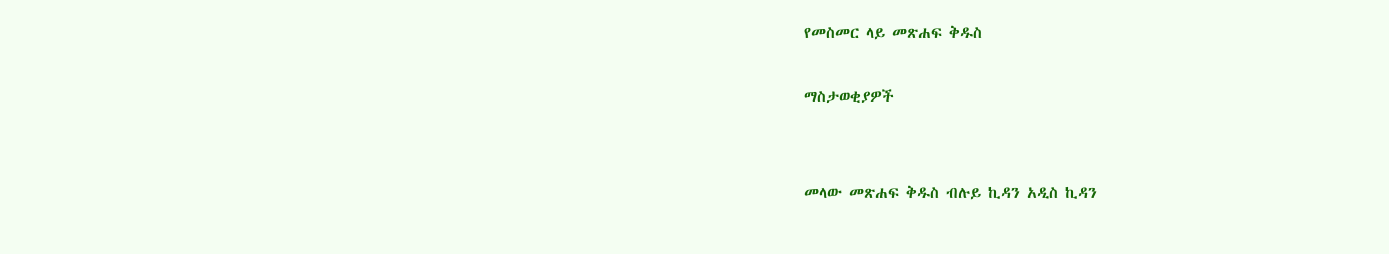የመስመር ላይ መጽሐፍ ቅዱስ

ማስታወቂያዎች


መላው መጽሐፍ ቅዱስ ብሉይ ኪዳን አዲስ ኪዳን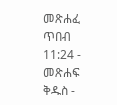መጽሐፈ ጥበብ 11:24 - መጽሐፍ ቅዱስ -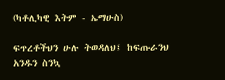(ካቶሊካዊ እትም - ኤማሁስ)

ፍጥረቶችህን ሁሉ ትወዳለህ፤ ከፍጡራንህ አንዱን ስንኳ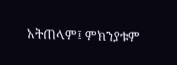አትጠላም፤ ምክንያቱም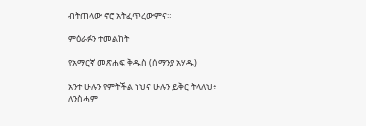ብትጠላው ኖሮ አትፈጥረውምና።

ምዕራፉን ተመልከት

የአማርኛ መጽሐፍ ቅዱስ (ሰማንያ አሃዱ)

አንተ ሁሉን የምትችል ነህና ሁሉን ይቅር ትላለህ፥ ለንስሓም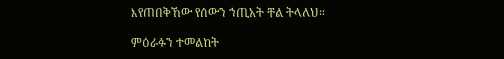እየጠበቅኸው የሰውን ኀጢአት ቸል ትላለህ።

ምዕራፉን ተመልከት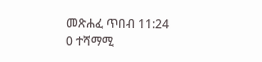መጽሐፈ ጥበብ 11:24
0 ተሻማሚ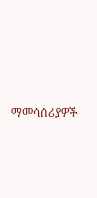ማመሳሰሪያዎች